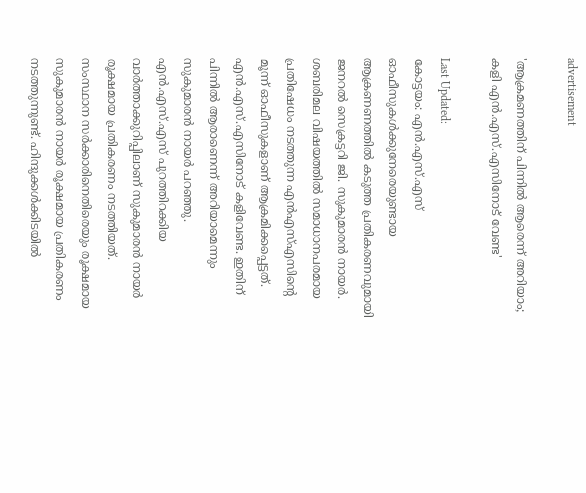advertisement

'ആക്രമണത്തിന് പിന്നിൽ ആരെന്ന് അറിയാം; കളി എൻ.എസ്.എസിനോട് വേണ്ട'

Last Updated:
കോട്ടയം: എന്‍.എസ്.എസ് ഓഫീസുകള്‍ക്കുനേരെയുണ്ടായ ആക്രണണത്തില്‍ കടുത്ത പ്രതികരണവുമായി ജനറല്‍ സെക്രട്ടറി ജി. സുകുമാരന്‍ നായര്‍. ശബരിമല വിഷയത്തില്‍ സമാധാനപരമായ പ്രതിഷേധം നടത്തുന്ന എന്‍എസ്എസിന്റെ മൂന്ന് ഓഫീസുകളാണ് ആക്രമിക്കപ്പെട്ടത്. എന്‍.എസ്.എസിനോട് കളിവേണ്ട. ഇതിന് പിന്നില്‍ ആരാണെന്ന് അറിയാമെന്നും സുകുമാരന്‍ നായര്‍ പറഞ്ഞു. എന്‍.എസ്.എസ് പുറത്തിറക്കിയ വാര്‍ത്താക്കുറിപ്പിലാണ് സുകുമാരൻ നായർ രൂക്ഷമായ പ്രതികരണം നടത്തിയത്.
സംസ്ഥാന സര്‍ക്കാരിനെതിരെയും രൂക്ഷമായ സുകുമാരൻ നായർ രൂക്ഷമായ പ്രതികരണം നടത്തുന്നുണ്ട്. ഹിന്ദുക്കള്‍ക്കിടയില്‍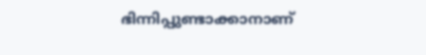ഭിന്നിപ്പുണ്ടാക്കാനാണ്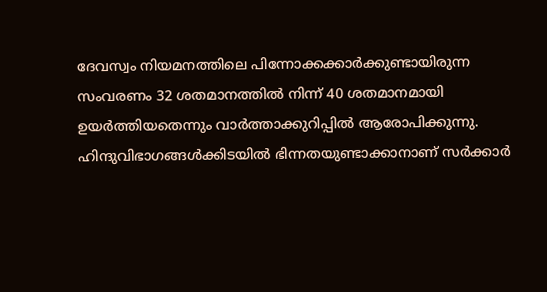ദേവസ്വം നിയമനത്തിലെ പിന്നോക്കക്കാര്‍ക്കുണ്ടായിരുന്ന സംവരണം 32 ശതമാനത്തില്‍ നിന്ന് 40 ശതമാനമായി ഉയര്‍ത്തിയതെന്നും വാര്‍ത്താക്കുറിപ്പില്‍ ആരോപിക്കുന്നു. ഹിന്ദുവിഭാഗങ്ങള്‍ക്കിടയില്‍ ഭിന്നതയുണ്ടാക്കാനാണ് സര്‍ക്കാര്‍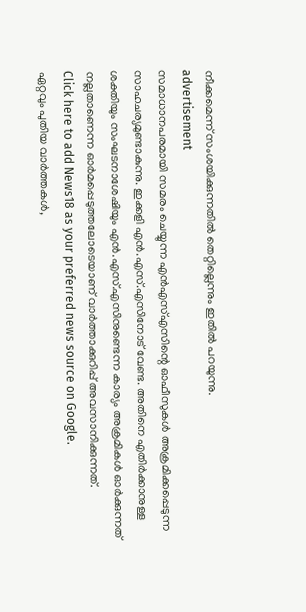നീക്കമെന്ന് സംശയിക്കുന്നതില്‍ തെറ്റില്ലെന്നും ഇതില്‍ പറയുന്നു.
advertisement
സമാധാനപരമായി സമരം ചെയ്യുന്ന എന്‍എസ്എസിന്റെ ഓഫീസുകള്‍ അക്രമിക്കപ്പെടുന്ന സാഹചര്യമുണ്ടാകുന്നു. ഇക്കളി എന്‍.എസ്.എസിനോട് വേണ്ട. അതിനെ എതിര്‍ക്കാനുള്ള ശക്തിയും സംഘടനാശേഷിയും എന്‍.എസ്.എസിനുണ്ടെന്ന കാര്യം അക്രമികള്‍ ഓര്‍ക്കുന്നത് നല്ലതാണെന്ന ഓര്‍മപ്പെടുത്തലോടെയാണ് വാര്‍ത്താക്കുറിപ്പ് അവസാനിക്കുന്നത്.
Click here to add News18 as your preferred news source on Google.
ഏറ്റവും പുതിയ വാർത്തകൾ,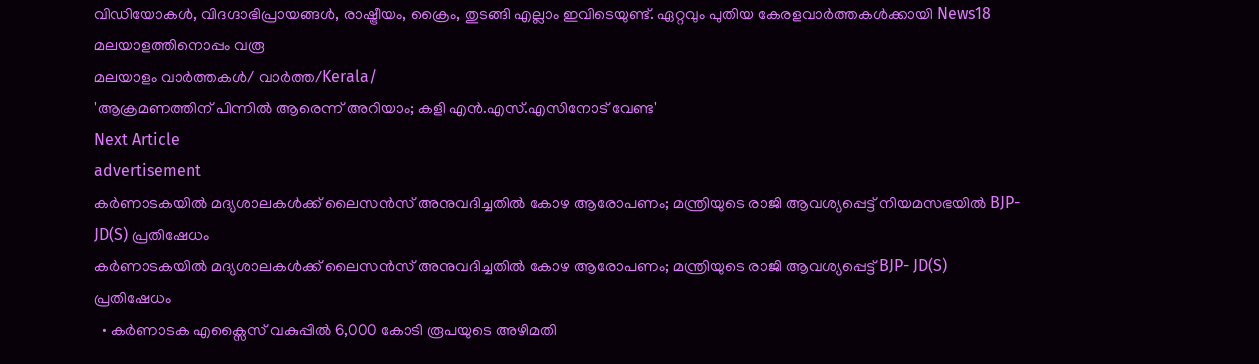വിഡിയോകൾ, വിദഗ്ദാഭിപ്രായങ്ങൾ, രാഷ്ട്രീയം, ക്രൈം, തുടങ്ങി എല്ലാം ഇവിടെയുണ്ട്. ഏറ്റവും പുതിയ കേരളവാർത്തകൾക്കായി News18 മലയാളത്തിനൊപ്പം വരൂ
മലയാളം വാർത്തകൾ/ വാർത്ത/Kerala/
'ആക്രമണത്തിന് പിന്നിൽ ആരെന്ന് അറിയാം; കളി എൻ.എസ്.എസിനോട് വേണ്ട'
Next Article
advertisement
കർണാടകയിൽ‌ മദ്യശാലകൾക്ക് ലൈസൻസ് അനുവദിച്ചതിൽ കോഴ ആരോപണം; മന്ത്രിയുടെ രാജി ആവശ്യപ്പെട്ട് നിയമസഭയിൽ‌ BJP- JD(S) പ്രതിഷേധം
കർണാടകയിൽ‌ മദ്യശാലകൾക്ക് ലൈസൻസ് അനുവദിച്ചതിൽ കോഴ ആരോപണം; മന്ത്രിയുടെ രാജി ആവശ്യപ്പെട്ട് BJP- JD(S) പ്രതിഷേധം
  • കർണാടക എക്സൈസ് വകുപ്പിൽ 6,000 കോടി രൂപയുടെ അഴിമതി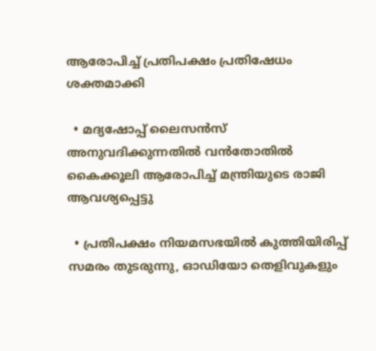ആരോപിച്ച് പ്രതിപക്ഷം പ്രതിഷേധം ശക്തമാക്കി

  • മദ്യഷോപ്പ് ലൈസൻസ് അനുവദിക്കുന്നതിൽ വൻതോതിൽ കൈക്കൂലി ആരോപിച്ച് മന്ത്രിയുടെ രാജി ആവശ്യപ്പെട്ടു

  • പ്രതിപക്ഷം നിയമസഭയിൽ കുത്തിയിരിപ്പ് സമരം തുടരുന്നു, ഓഡിയോ തെളിവുകളും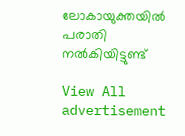ലോകായുക്തയിൽ പരാതി നൽകിയിട്ടുണ്ട്

View All
advertisement